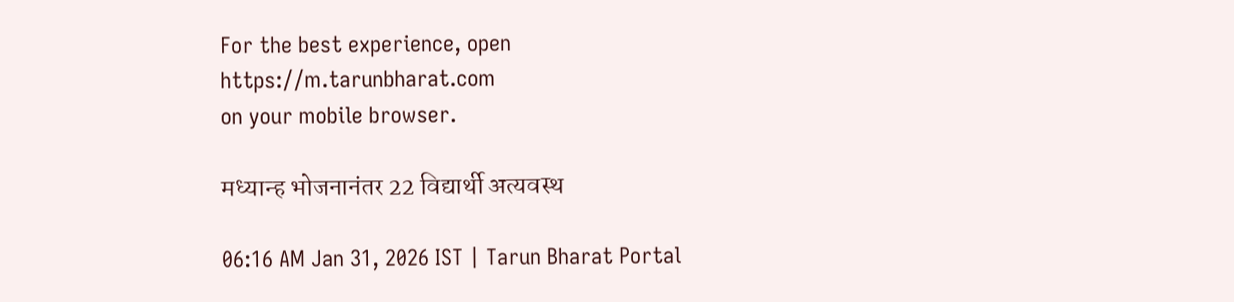For the best experience, open
https://m.tarunbharat.com
on your mobile browser.

मध्यान्ह भोजनानंतर 22 विद्यार्थी अत्यवस्थ

06:16 AM Jan 31, 2026 IST | Tarun Bharat Portal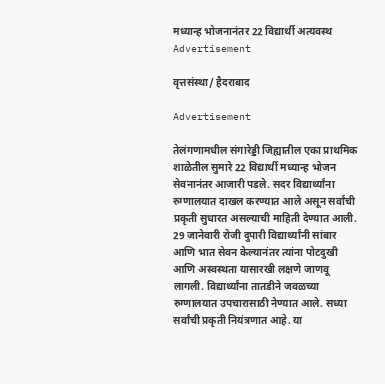मध्यान्ह भोजनानंतर 22 विद्यार्थी अत्यवस्थ
Advertisement

वृत्तसंस्था/ हैदराबाद

Advertisement

तेलंगणामधील संगारेड्डी जिह्यातील एका प्राथमिक शाळेतील सुमारे 22 विद्यार्थी मध्यान्ह भोजन सेवनानंतर आजारी पडले. सदर विद्यार्थ्यांना रुग्णालयात दाखल करण्यात आले असून सर्वांची प्रकृती सुधारत असल्याची माहिती देण्यात आली. 29 जानेवारी रोजी दुपारी विद्यार्थ्यांनी सांबार आणि भात सेवन केल्यानंतर त्यांना पोटदुखी आणि अस्वस्थता यासारखी लक्षणे जाणवू लागली. विद्यार्थ्यांना तातडीने जवळच्या रुग्णालयात उपचारासाठी नेण्यात आले. सध्या सर्वांची प्रकृती नियंत्रणात आहे. या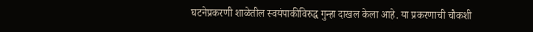घटनेप्रकरणी शाळेतील स्वयंपाकीविरुद्ध गुन्हा दाखल केला आहे. या प्रकरणाची चौकशी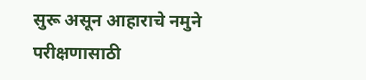सुरू असून आहाराचे नमुने परीक्षणासाठी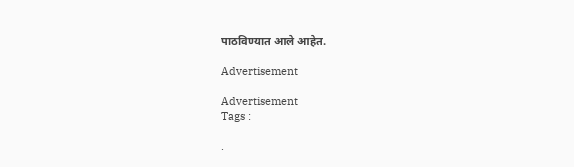पाठविण्यात आले आहेत.

Advertisement

Advertisement
Tags :

.